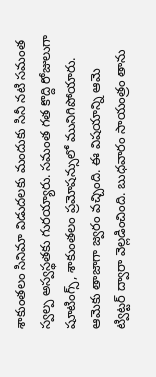శాకుంతలం సినిమా విడుదలకు మందుకు సినీ నటి సమంత స్వల్ప అస్వస్థతకు గురయ్యారు. సమంత గత కొద్ది రోజులుగా షూటింగ్స్, శాకుంతలం ప్రమోషన్సులో మునిగిపోయారు. ఆమెకు తాజాగా జ్వరం వచ్చింది. ఈ విషయాన్ని ఆమె ట్విట్టర్ ద్వారా వెల్లడించింది. బుధవారం సాయంత్రం తాను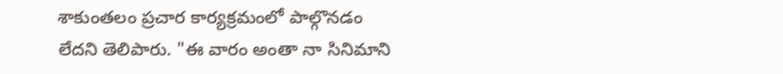శాకుంతలం ప్రచార కార్యక్రమంలో పాల్గొనడం లేదని తెలిపారు. "ఈ వారం అంతా నా సినిమాని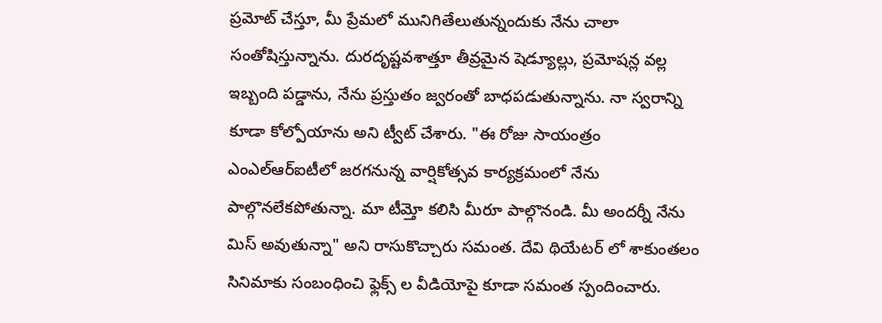ప్రమోట్ చేస్తూ, మీ ప్రేమలో మునిగితేలుతున్నందుకు నేను చాలా సంతోషిస్తున్నాను. దురదృష్టవశాత్తూ తీవ్రమైన షెడ్యూల్లు, ప్రమోషన్ల వల్ల ఇబ్బంది పడ్డాను, నేను ప్రస్తుతం జ్వరంతో బాధపడుతున్నాను. నా స్వరాన్ని కూడా కోల్పోయాను అని ట్వీట్ చేశారు. "ఈ రోజు సాయంత్రం ఎంఎల్ఆర్ఐటీలో జరగనున్న వార్షికోత్సవ కార్యక్రమంలో నేను పాల్గొనలేకపోతున్నా. మా టీమ్తో కలిసి మీరూ పాల్గొనండి. మీ అందర్నీ నేను మిస్ అవుతున్నా" అని రాసుకొచ్చారు సమంత. దేవి థియేటర్ లో శాకుంతలం సినిమాకు సంబంధించి ఫ్లెక్స్ ల వీడియోపై కూడా సమంత స్పందించారు.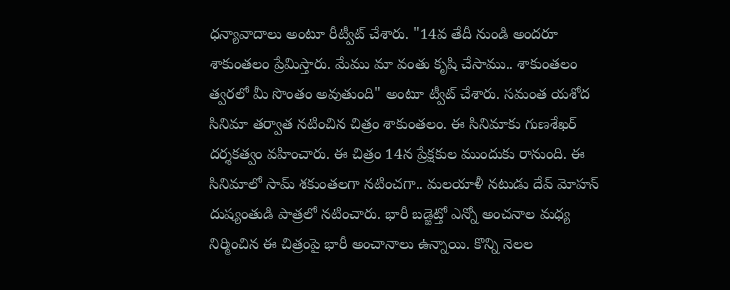ధన్యావాదాలు అంటూ రీట్వీట్ చేశారు. "14వ తేదీ నుండి అందరూ శాకుంతలం ప్రేమిస్తారు. మేము మా వంతు కృషి చేసాము.. శాకుంతలం త్వరలో మీ సొంతం అవుతుంది" అంటూ ట్వీట్ చేశారు. సమంత యశోద సినిమా తర్వాత నటించిన చిత్రం శాకుంతలం. ఈ సినిమాకు గుణశేఖర్ దర్శకత్వం వహించారు. ఈ చిత్రం 14న ప్రేక్షకుల ముందుకు రానుంది. ఈ సినిమాలో సామ్ శకుంతలగా నటించగా.. మలయాళీ నటుడు దేవ్ మోహన్ దుష్యంతుడి పాత్రలో నటించారు. భారీ బడ్జెట్తో ఎన్నో అంచనాల మధ్య నిర్మించిన ఈ చిత్రంపై భారీ అంచానాలు ఉన్నాయి. కొన్ని నెలల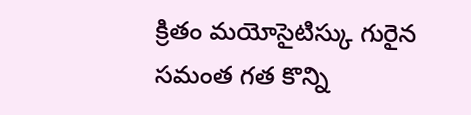క్రితం మయోసైటిస్కు గురైన సమంత గత కొన్ని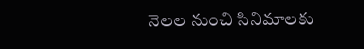నెలల నుంచి సినిమాలకు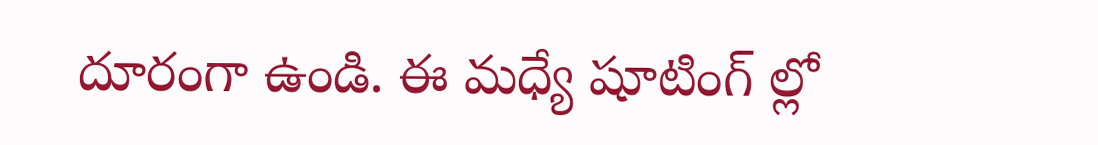దూరంగా ఉండి. ఈ మధ్యే షూటింగ్ ల్లో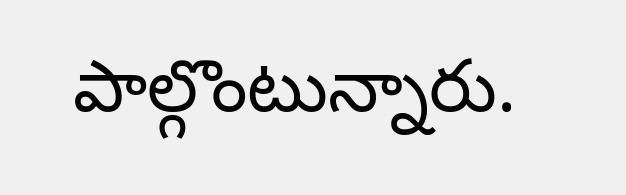పాల్గొంటున్నారు.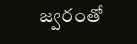జ్వరంతో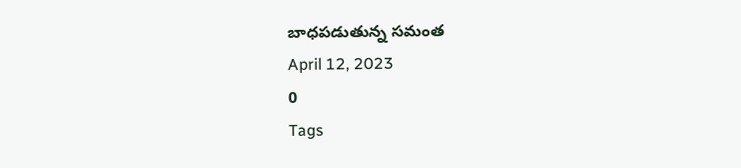బాధపడుతున్న సమంత
April 12, 2023
0
Tags